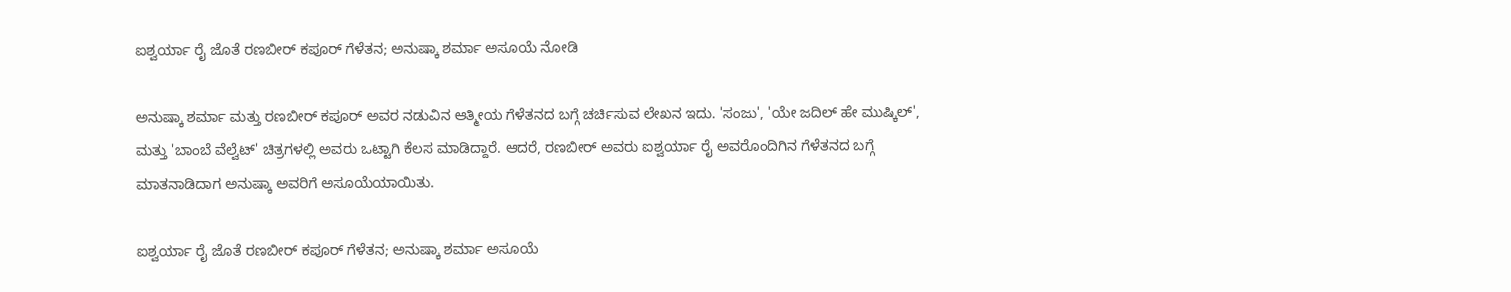ಐಶ್ವರ್ಯಾ ರೈ ಜೊತೆ ರಣಬೀರ್ ಕಪೂರ್ ಗೆಳೆತನ; ಅನುಷ್ಕಾ ಶರ್ಮಾ ಅಸೂಯೆ ನೋಡಿ

ಅನುಷ್ಕಾ ಶರ್ಮಾ ಮತ್ತು ರಣಬೀರ್ ಕಪೂರ್ ಅವರ ನಡುವಿನ ಆತ್ಮೀಯ ಗೆಳೆತನದ ಬಗ್ಗೆ ಚರ್ಚಿಸುವ ಲೇಖನ ಇದು. 'ಸಂಜು', 'ಯೇ ಜದಿಲ್ ಹೇ ಮುಷ್ಕಿಲ್', ಮತ್ತು 'ಬಾಂಬೆ ವೆಲ್ವೆಟ್' ಚಿತ್ರಗಳಲ್ಲಿ ಅವರು ಒಟ್ಟಾಗಿ ಕೆಲಸ ಮಾಡಿದ್ದಾರೆ. ಆದರೆ, ರಣಬೀರ್ ಅವರು ಐಶ್ವರ್ಯಾ ರೈ ಅವರೊಂದಿಗಿನ ಗೆಳೆತನದ ಬಗ್ಗೆ ಮಾತನಾಡಿದಾಗ ಅನುಷ್ಕಾ ಅವರಿಗೆ ಅಸೂಯೆಯಾಯಿತು.

ಐಶ್ವರ್ಯಾ ರೈ ಜೊತೆ ರಣಬೀರ್ ಕಪೂರ್ ಗೆಳೆತನ; ಅನುಷ್ಕಾ ಶರ್ಮಾ ಅಸೂಯೆ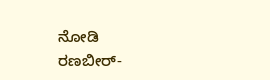ನೋಡಿ
ರಣಬೀರ್-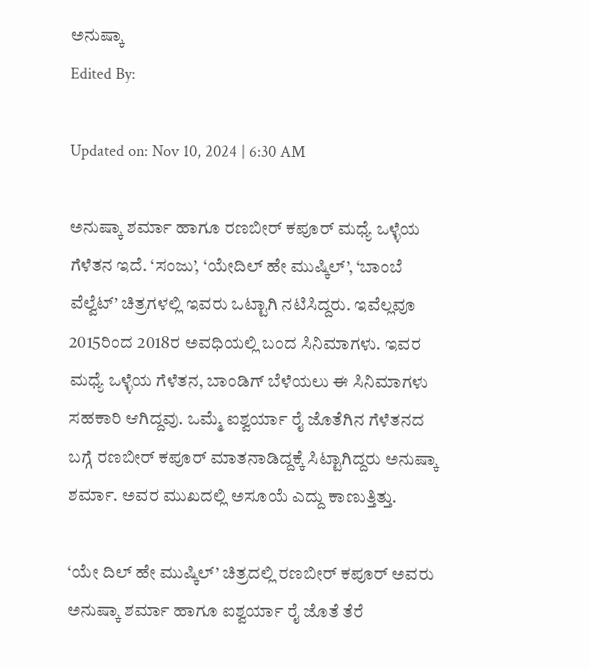ಅನುಷ್ಕಾ
Edited By:

Updated on: Nov 10, 2024 | 6:30 AM

ಅನುಷ್ಕಾ ಶರ್ಮಾ ಹಾಗೂ ರಣಬೀರ್ ಕಪೂರ್ ಮಧ್ಯೆ ಒಳ್ಳೆಯ ಗೆಳೆತನ ಇದೆ. ‘ಸಂಜು’, ‘ಯೇದಿಲ್ ಹೇ ಮುಷ್ಕಿಲ್’, ‘ಬಾಂಬೆ ವೆಲ್ವೆಟ್’ ಚಿತ್ರಗಳಲ್ಲಿ ಇವರು ಒಟ್ಟಾಗಿ ನಟಿಸಿದ್ದರು. ಇವೆಲ್ಲವೂ 2015ರಿಂದ 2018ರ ಅವಧಿಯಲ್ಲಿ ಬಂದ ಸಿನಿಮಾಗಳು. ಇವರ ಮಧ್ಯೆ ಒಳ್ಳೆಯ ಗೆಳೆತನ, ಬಾಂಡಿಗ್ ಬೆಳೆಯಲು ಈ ಸಿನಿಮಾಗಳು ಸಹಕಾರಿ ಆಗಿದ್ದವು. ಒಮ್ಮೆ ಐಶ್ವರ್ಯಾ ರೈ ಜೊತೆಗಿನ ಗೆಳೆತನದ ಬಗ್ಗೆ ರಣಬೀರ್ ಕಪೂರ್ ಮಾತನಾಡಿದ್ದಕ್ಕೆ ಸಿಟ್ಟಾಗಿದ್ದರು ಅನುಷ್ಕಾ ಶರ್ಮಾ. ಅವರ ಮುಖದಲ್ಲಿ ಅಸೂಯೆ ಎದ್ದು ಕಾಣುತ್ತಿತ್ತು.

‘ಯೇ ದಿಲ್ ಹೇ ಮುಷ್ಕಿಲ್’ ಚಿತ್ರದಲ್ಲಿ ರಣಬೀರ್ ಕಪೂರ್ ಅವರು ಅನುಷ್ಕಾ ಶರ್ಮಾ ಹಾಗೂ ಐಶ್ವರ್ಯಾ ರೈ ಜೊತೆ ತೆರೆ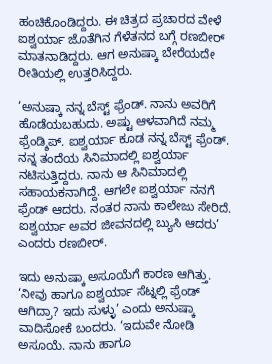ಹಂಚಿಕೊಂಡಿದ್ದರು. ಈ ಚಿತ್ರದ ಪ್ರಚಾರದ ವೇಳೆ ಐಶ್ವರ್ಯಾ ಜೊತೆಗಿನ ಗೆಳೆತನದ ಬಗ್ಗೆ ರಣಬೀರ್ ಮಾತನಾಡಿದ್ದರು. ಆಗ ಅನುಷ್ಕಾ ಬೇರೆಯದೇ ರೀತಿಯಲ್ಲಿ ಉತ್ತರಿಸಿದ್ದರು.

‘ಅನುಷ್ಕಾ ನನ್ನ ಬೆಸ್ಟ್ ಫ್ರೆಂಡ್. ನಾನು ಅವರಿಗೆ ಹೊಡೆಯಬಹುದು. ಅಷ್ಟು ಆಳವಾಗಿದೆ ನಮ್ಮ ಫ್ರೆಂಡ್ಶಿಪ್. ಐಶ್ವರ್ಯಾ ಕೂಡ ನನ್ನ ಬೆಸ್ಟ್ ಫ್ರೆಂಡ್. ನನ್ನ ತಂದೆಯ ಸಿನಿಮಾದಲ್ಲಿ ಐಶ್ವರ್ಯಾ ನಟಿಸುತ್ತಿದ್ದರು. ನಾನು ಆ ಸಿನಿಮಾದಲ್ಲಿ ಸಹಾಯಕನಾಗಿದ್ದೆ. ಆಗಲೇ ಐಶ್ವರ್ಯಾ ನನಗೆ ಫ್ರೆಂಡ್ ಆದರು. ನಂತರ ನಾನು ಕಾಲೇಜು ಸೇರಿದೆ. ಐಶ್ವರ್ಯಾ ಅವರ ಜೀವನದಲ್ಲಿ ಬ್ಯುಸಿ ಆದರು’ ಎಂದರು ರಣಬೀರ್.

ಇದು ಅನುಷ್ಕಾ ಅಸೂಯೆಗೆ ಕಾರಣ ಆಗಿತ್ತು. ‘ನೀವು ಹಾಗೂ ಐಶ್ವರ್ಯಾ ಸೆಟ್ನಲ್ಲಿ ಫ್ರೆಂಡ್ ಆಗಿದ್ರಾ? ಇದು ಸುಳ್ಳು’ ಎಂದು ಅನುಷ್ಕಾ ವಾದಿಸೋಕೆ ಬಂದರು. ‘ಇದುವೇ ನೋಡಿ ಅಸೂಯೆ. ನಾನು ಹಾಗೂ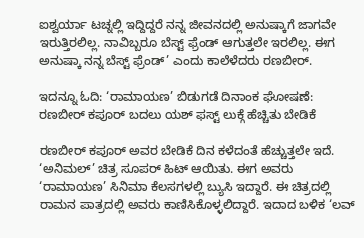ಐಶ್ವರ್ಯಾ ಟಚ್ನಲ್ಲಿ ಇದ್ದಿದ್ದರೆ ನನ್ನ ಜೀವನದಲ್ಲಿ ಅನುಷ್ಕಾಗೆ ಜಾಗವೇ ಇರುತ್ತಿರಲಿಲ್ಲ. ನಾವಿಬ್ಬರೂ ಬೆಸ್ಟ್ ಫ್ರೆಂಡ್ ಆಗುತ್ತಲೇ ಇರಲಿಲ್ಲ. ಈಗ ಅನುಷ್ಕಾ ನನ್ನ ಬೆಸ್ಟ್ ಫ್ರೆಂಡ್’ ಎಂದು ಕಾಲೆಳೆದರು ರಣಬೀರ್.

ಇದನ್ನೂ ಓದಿ: ‘ರಾಮಾಯಣ’ ಬಿಡುಗಡೆ ದಿನಾಂಕ ಘೋಷಣೆ: ರಣಬೀರ್ ಕಪೂರ್ ಬದಲು ಯಶ್ ಫಸ್ಟ್ ಲುಕ್ಗೆ ಹೆಚ್ಚಿತು ಬೇಡಿಕೆ

ರಣಬೀರ್ ಕಪೂರ್ ಅವರ ಬೇಡಿಕೆ ದಿನ ಕಳೆದಂತೆ ಹೆಚ್ಚುತ್ತಲೇ ಇದೆ. ‘ಅನಿಮಲ್’ ಚಿತ್ರ ಸೂಪರ್ ಹಿಟ್ ಆಯಿತು. ಈಗ ಅವರು ‘ರಾಮಾಯಣ’ ಸಿನಿಮಾ ಕೆಲಸಗಳಲ್ಲಿ ಬ್ಯುಸಿ ಇದ್ದಾರೆ. ಈ ಚಿತ್ರದಲ್ಲಿ ರಾಮನ ಪಾತ್ರದಲ್ಲಿ ಅವರು ಕಾಣಿಸಿಕೊಳ್ಳಲಿದ್ದಾರೆ. ಇದಾದ ಬಳಿಕ ‘ಲವ್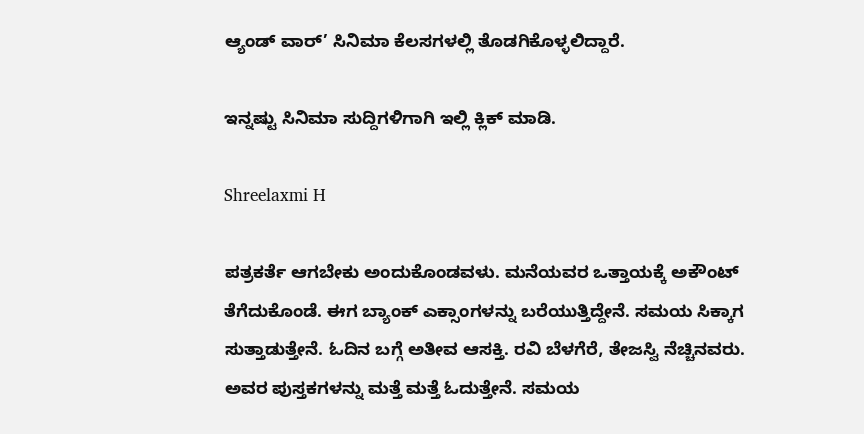ಆ್ಯಂಡ್ ವಾರ್’ ಸಿನಿಮಾ ಕೆಲಸಗಳಲ್ಲಿ ತೊಡಗಿಕೊಳ್ಳಲಿದ್ದಾರೆ.

ಇನ್ನಷ್ಟು ಸಿನಿಮಾ ಸುದ್ದಿಗಳಿಗಾಗಿ ಇಲ್ಲಿ ಕ್ಲಿಕ್ ಮಾಡಿ.

Shreelaxmi H

ಪತ್ರಕರ್ತೆ ಆಗಬೇಕು ಅಂದುಕೊಂಡವಳು. ಮನೆಯವರ ಒತ್ತಾಯಕ್ಕೆ ಅಕೌಂಟ್ ತೆಗೆದುಕೊಂಡೆ. ಈಗ ಬ್ಯಾಂಕ್ ಎಕ್ಸಾಂಗಳನ್ನು ಬರೆಯುತ್ತಿದ್ದೇನೆ. ಸಮಯ ಸಿಕ್ಕಾಗ ಸುತ್ತಾಡುತ್ತೇನೆ. ಓದಿನ ಬಗ್ಗೆ ಅತೀವ ಆಸಕ್ತಿ. ರವಿ ಬೆಳಗೆರೆ, ತೇಜಸ್ವಿ ನೆಚ್ಚಿನವರು. ಅವರ ಪುಸ್ತಕಗಳನ್ನು ಮತ್ತೆ ಮತ್ತೆ ಓದುತ್ತೇನೆ. ಸಮಯ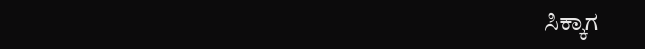ಸಿಕ್ಕಾಗ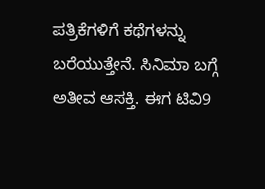ಪತ್ರಿಕೆಗಳಿಗೆ ಕಥೆಗಳನ್ನು ಬರೆಯುತ್ತೇನೆ. ಸಿನಿಮಾ ಬಗ್ಗೆ ಅತೀವ ಆಸಕ್ತಿ. ಈಗ ಟಿವಿ9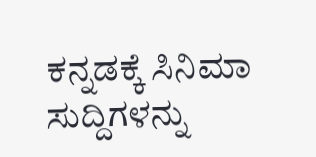ಕನ್ನಡಕ್ಕೆ ಸಿನಿಮಾ ಸುದ್ದಿಗಳನ್ನು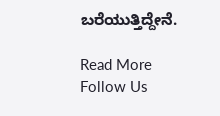ಬರೆಯುತ್ತಿದ್ದೇನೆ.

Read More
Follow Us